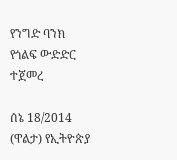የንግድ ባንክ የጎልፍ ውድድር ተጀመረ

ሰኔ 18/2014 (ዋልታ) የኢትዮጵያ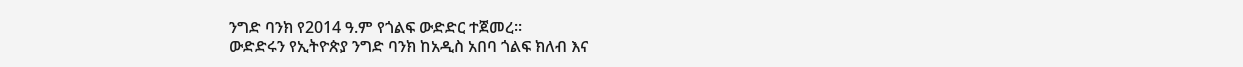ንግድ ባንክ የ2014 ዓ.ም የጎልፍ ውድድር ተጀመረ፡፡
ውድድሩን የኢትዮጵያ ንግድ ባንክ ከአዲስ አበባ ጎልፍ ክለብ እና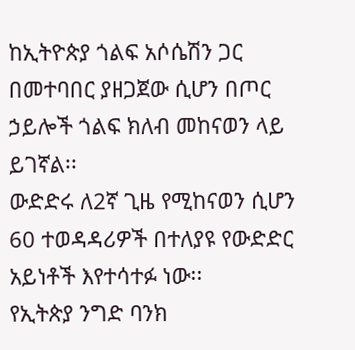ከኢትዮጵያ ጎልፍ አሶሴሽን ጋር በመተባበር ያዘጋጀው ሲሆን በጦር ኃይሎች ጎልፍ ክለብ መከናወን ላይ ይገኛል፡፡
ውድድሩ ለ2ኛ ጊዜ የሚከናወን ሲሆን 60 ተወዳዳሪዎች በተለያዩ የውድድር አይነቶች እየተሳተፉ ነው፡፡
የኢትጵያ ንግድ ባንክ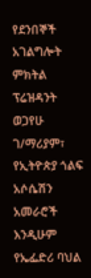የደንበኞች አገልግሎት ምክትል ፕሬዝዳንት ወጋየሁ ገ/ማሪያም፣ የኢትዮጵያ ጎልፍ አሶሴሽን አመራሮች እንዲሁም የኤፌድሪ ባህል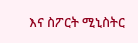እና ስፖርት ሚኒስትር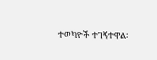ተወካዮች ተገኝተዋል፡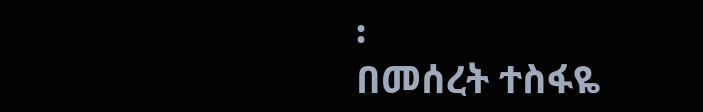፡
በመሰረት ተስፋዬ